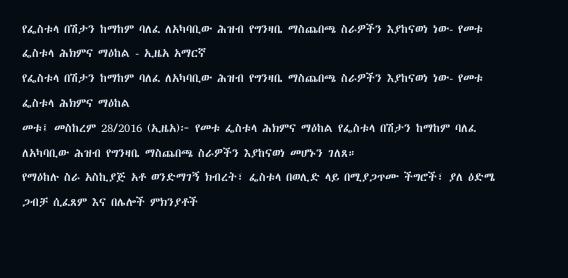የፌስቱላ በሽታን ከማከም ባለፈ ለአካባቢው ሕዝብ የግንዛቤ ማስጨበጫ ስራዎችን እያከናወነ ነው- የመቱ ፌስቱላ ሕክምና ማዕከል - ኢዜአ አማርኛ
የፌስቱላ በሽታን ከማከም ባለፈ ለአካባቢው ሕዝብ የግንዛቤ ማስጨበጫ ስራዎችን እያከናወነ ነው- የመቱ ፌስቱላ ሕክምና ማዕከል
መቱ፤ መስከረም 28/2016 (ኢዜአ)፦ የመቱ ፌስቱላ ሕክምና ማዕከል የፌስቱላ በሽታን ከማከም ባለፈ ለአካባቢው ሕዝብ የግንዛቤ ማስጨበጫ ስራዎችን እያከናወነ መሆኑን ገለጸ።
የማዕከሉ ስራ አስኪያጅ አቶ ወንድማገኝ ክብረት፣ ፌስቱላ በወሊድ ላይ በሚያጋጥሙ ችግሮች፣ ያለ ዕድሜ ጋብቻ ሲፈጸም እና በሌሎች ምክንያቶች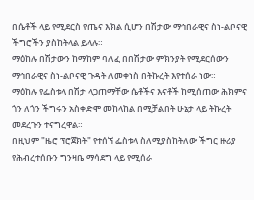በሴቶች ላይ የሚደርስ የጤና እክል ሲሆን በሽታው ማኅበራዊና ስነ-ልቦናዊ ችግሮችን ያስከትላል ይላሉ።
ማዕከሉ በሽታውን ከማከም ባለፈ በበሽታው ምክንያት የሚደርሰውን ማኅበራዊና ስነ-ልቦናዊ ጉዳት ለመቀነስ በትኩረት እየተሰራ ነው።
ማዕከሉ የፌስቱላ በሽታ ላጋጠማቸው ሴቶችና እናቶች ከሚሰጠው ሕክምና ጎን ለጎን ችግሩን አስቀድሞ መከላከል በሚቻልበት ሁኔታ ላይ ትኩረት መደረጉን ተናግረዋል።
በዚህም "ዜሮ ፕሮጀክት" የተሰኘ ፌስቱላ ስለሚያስከትለው ችግር ዙሪያ የሕብረተሰቡን ግንዛቤ ማሳደግ ላይ የሚሰራ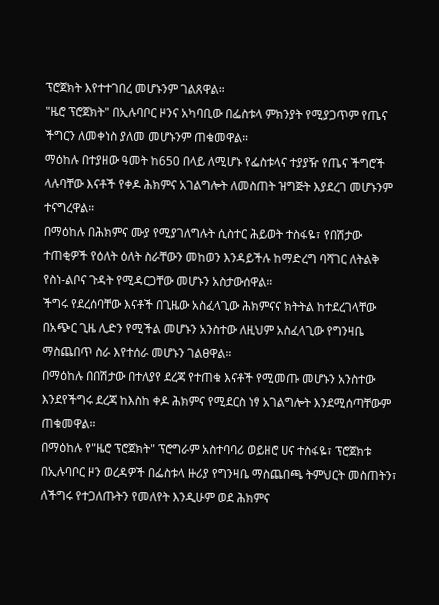ፕሮጀክት እየተተገበረ መሆኑንም ገልጸዋል።
"ዜሮ ፕሮጀክት" በኢሉባቦር ዞንና አካባቢው በፌስቱላ ምክንያት የሚያጋጥም የጤና ችግርን ለመቀነስ ያለመ መሆኑንም ጠቁመዋል።
ማዕከሉ በተያዘው ዓመት ከ650 በላይ ለሚሆኑ የፌስቱላና ተያያዥ የጤና ችግሮች ላሉባቸው እናቶች የቀዶ ሕክምና አገልግሎት ለመስጠት ዝግጅት እያደረገ መሆኑንም ተናግረዋል።
በማዕከሉ በሕክምና ሙያ የሚያገለግሉት ሲስተር ሕይወት ተስፋዬ፣ የበሽታው ተጠቂዎች የዕለት ዕለት ስራቸውን መከወን እንዳይችሉ ከማድረግ ባሻገር ለትልቅ የስነ-ልቦና ጉዳት የሚዳርጋቸው መሆኑን አስታውሰዋል።
ችግሩ የደረሰባቸው እናቶች በጊዜው አስፈላጊው ሕክምናና ክትትል ከተደረገላቸው በአጭር ጊዜ ሊድን የሚችል መሆኑን አንስተው ለዚህም አስፈላጊው የግንዛቤ ማስጨበጥ ስራ እየተሰራ መሆኑን ገልፀዋል።
በማዕከሉ በበሽታው በተለያየ ደረጃ የተጠቁ እናቶች የሚመጡ መሆኑን አንስተው እንደየችግሩ ደረጃ ከእስከ ቀዶ ሕክምና የሚደርስ ነፃ አገልግሎት እንደሚሰጣቸውም ጠቁመዋል።
በማዕከሉ የ"ዜሮ ፕሮጀክት" ፕሮግራም አስተባባሪ ወይዘሮ ሀና ተስፋዬ፣ ፕሮጀክቱ በኢሉባቦር ዞን ወረዳዎች በፌስቱላ ዙሪያ የግንዛቤ ማስጨበጫ ትምህርት መስጠትን፣ ለችግሩ የተጋለጡትን የመለየት እንዲሁም ወደ ሕክምና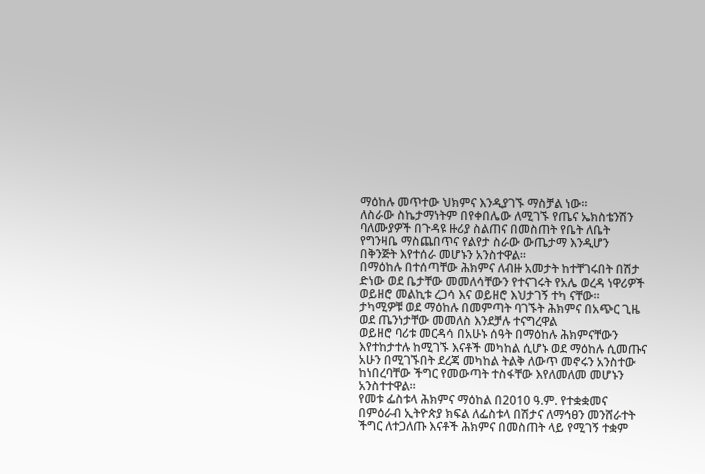ማዕከሉ መጥተው ህክምና እንዲያገኙ ማስቻል ነው።
ለስራው ስኬታማነትም በየቀበሌው ለሚገኙ የጤና ኤክስቴንሽን ባለሙያዎች በጉዳዩ ዙሪያ ስልጠና በመስጠት የቤት ለቤት የግንዛቤ ማስጨበጥና የልየታ ስራው ውጤታማ እንዲሆን በቅንጅት እየተሰራ መሆኑን አንስተዋል።
በማዕከሉ በተሰጣቸው ሕክምና ለብዙ አመታት ከተቸገሩበት በሽታ ድነው ወደ ቤታቸው መመለሳቸውን የተናገሩት የአሌ ወረዳ ነዋሪዎች ወይዘሮ መልኪቱ ረጋሳ እና ወይዘሮ እህታገኝ ተካ ናቸው።
ታካሚዎቹ ወደ ማዕከሉ በመምጣት ባገኙት ሕክምና በአጭር ጊዜ ወደ ጤንነታቸው መመለስ እንደቻሉ ተናግረዋል
ወይዘሮ ባሪቱ መርዳሳ በአሁኑ ሰዓት በማዕከሉ ሕክምናቸውን እየተከታተሉ ከሚገኙ እናቶች መካከል ሲሆኑ ወደ ማዕከሉ ሲመጡና አሁን በሚገኙበት ደረጃ መካከል ትልቅ ለውጥ መኖሩን አንስተው ከነበረባቸው ችግር የመውጣት ተስፋቸው እየለመለመ መሆኑን አንስተተዋል።
የመቱ ፌስቱላ ሕክምና ማዕከል በ2010 ዓ.ም. የተቋቋመና በምዕራብ ኢትዮጵያ ክፍል ለፌስቱላ በሽታና ለማኅፀን መንሸራተት ችግር ለተጋለጡ እናቶች ሕክምና በመስጠት ላይ የሚገኝ ተቋም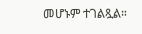መሆኑም ተገልጿል።